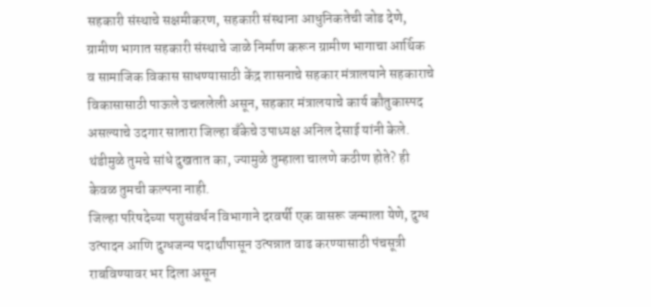सहकारी संस्थाचे सक्षमीकरण, सहकारी संस्थाना आधुनिकतेची जोड देणे, ग्रामीण भागात सहकारी संस्थाचे जाळे निर्माण करून ग्रामीण भागाचा आर्थिक व सामाजिक विकास साधण्यासाठी केंद्र शासनाचे सहकार मंत्रालयाने सहकाराचे विकासासाठी पाऊले उचललेली असून, सहकार मंत्रालयाचे कार्य कौतुकास्पद असल्याचे उदगार सातारा जिल्हा बँकेचे उपाध्यक्ष अनिल देसाई यांनी केले.
थंडीमुळे तुमचे सांधे दुखतात का, ज्यामुळे तुम्हाला चालणे कठीण होते? ही केवळ तुमची कल्पना नाही.
जिल्हा परिषदेच्या पशुसंवर्धन विभागाने दरवर्षी एक वासरू जन्माला येणे, दुग्ध उत्पादन आणि दुग्धजन्य पदार्थांपासून उत्पन्नात वाढ करण्यासाठी पंचसूत्री राबविण्यावर भर दिला असून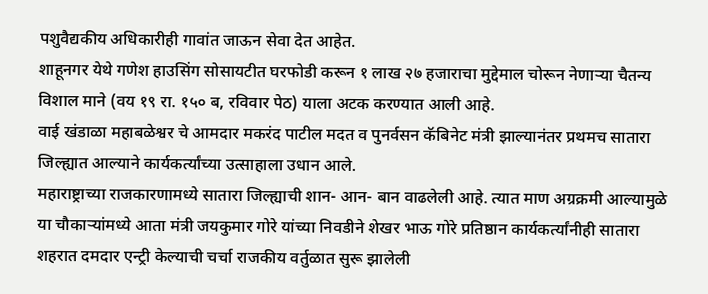पशुवैद्यकीय अधिकारीही गावांत जाऊन सेवा देत आहेत.
शाहूनगर येथे गणेश हाउसिंग सोसायटीत घरफोडी करून १ लाख २७ हजाराचा मुद्देमाल चोरून नेणाऱ्या चैतन्य विशाल माने (वय १९ रा. १५० ब, रविवार पेठ) याला अटक करण्यात आली आहे.
वाई खंडाळा महाबळेश्वर चे आमदार मकरंद पाटील मदत व पुनर्वसन कॅबिनेट मंत्री झाल्यानंतर प्रथमच सातारा जिल्ह्यात आल्याने कार्यकर्त्यांच्या उत्साहाला उधान आले.
महाराष्ट्राच्या राजकारणामध्ये सातारा जिल्ह्याची शान- आन- बान वाढलेली आहे. त्यात माण अग्रक्रमी आल्यामुळे या चौकाऱ्यांमध्ये आता मंत्री जयकुमार गोरे यांच्या निवडीने शेखर भाऊ गोरे प्रतिष्ठान कार्यकर्त्यांनीही सातारा शहरात दमदार एन्ट्री केल्याची चर्चा राजकीय वर्तुळात सुरू झालेली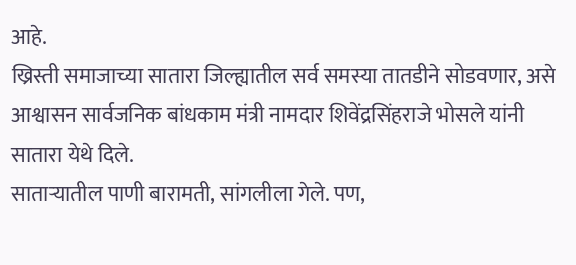आहे.
ख्रिस्ती समाजाच्या सातारा जिल्ह्यातील सर्व समस्या तातडीने सोडवणार, असे आश्वासन सार्वजनिक बांधकाम मंत्री नामदार शिवेंद्रसिंहराजे भोसले यांनी सातारा येथे दिले.
साताऱ्यातील पाणी बारामती, सांगलीला गेले. पण,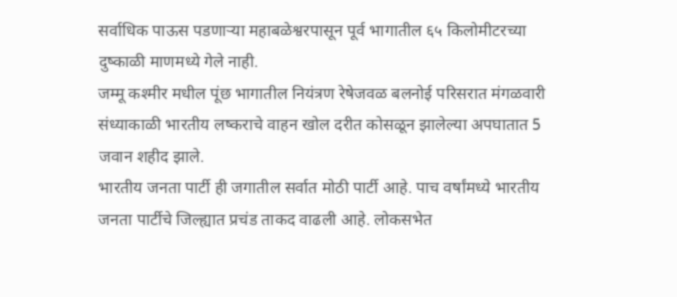सर्वाधिक पाऊस पडणाऱ्या महाबळेश्वरपासून पूर्व भागातील ६५ किलोमीटरच्या दुष्काळी माणमध्ये गेले नाही.
जम्मू कश्मीर मधील पूंछ भागातील नियंत्रण रेषेजवळ बलनोई परिसरात मंगळवारी संध्याकाळी भारतीय लष्कराचे वाहन खोल दरीत कोसळून झालेल्या अपघातात 5 जवान शहीद झाले.
भारतीय जनता पार्टी ही जगातील सर्वात मोठी पार्टी आहे. पाच वर्षांमध्ये भारतीय जनता पार्टीचे जिल्ह्यात प्रचंड ताकद वाढली आहे. लोकसभेत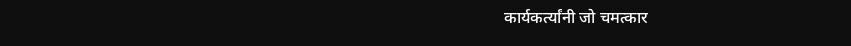कार्यकर्त्यांनी जो चमत्कार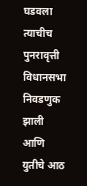घडवला त्याचीच पुनरावृत्ती विधानसभा निवडणुक झाली आणि युतीचे आठ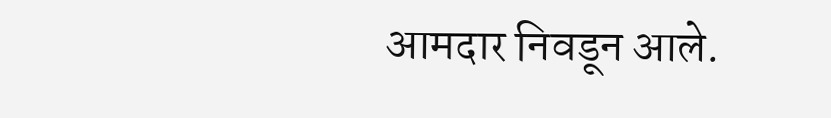आमदार निवडून आले.